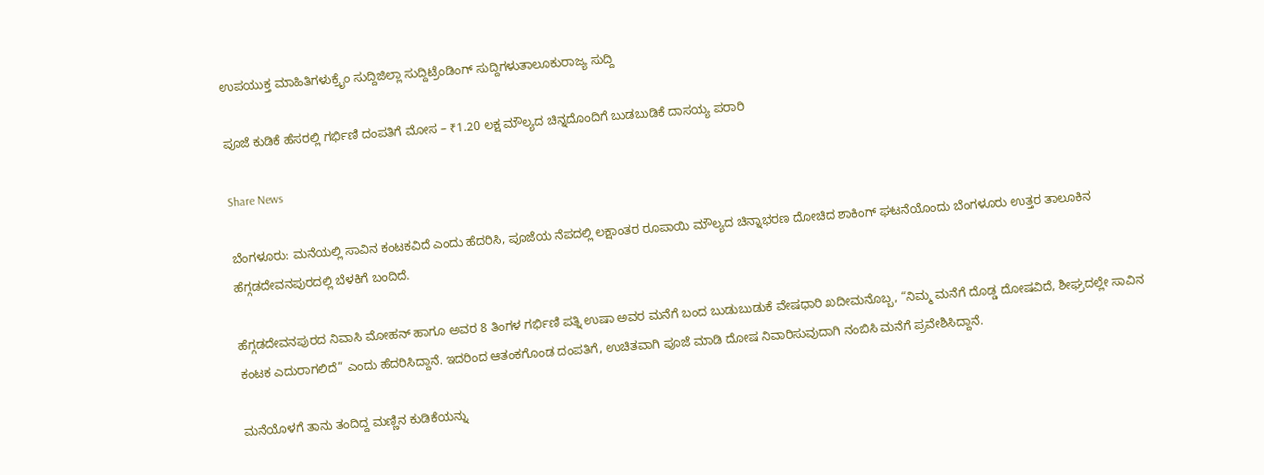ಉಪಯುಕ್ತ ಮಾಹಿತಿಗಳುಕ್ರೈಂ ಸುದ್ದಿಜಿಲ್ಲಾ ಸುದ್ದಿಟ್ರೆಂಡಿಂಗ್ ಸುದ್ದಿಗಳುತಾಲೂಕುರಾಜ್ಯ ಸುದ್ದಿ

ಪೂಜೆ ಕುಡಿಕೆ ಹೆಸರಲ್ಲಿ ಗರ್ಭಿಣಿ ದಂಪತಿಗೆ ಮೋಸ – ₹1.20 ಲಕ್ಷ ಮೌಲ್ಯದ ಚಿನ್ನದೊಂದಿಗೆ ಬುಡಬುಡಿಕೆ ದಾಸಯ್ಯ ಪರಾರಿ

Share News

ಬೆಂಗಳೂರು: ಮನೆಯಲ್ಲಿ ಸಾವಿನ ಕಂಟಕವಿದೆ ಎಂದು ಹೆದರಿಸಿ, ಪೂಜೆಯ ನೆಪದಲ್ಲಿ ಲಕ್ಷಾಂತರ ರೂಪಾಯಿ ಮೌಲ್ಯದ ಚಿನ್ನಾಭರಣ ದೋಚಿದ ಶಾಕಿಂಗ್ ಘಟನೆಯೊಂದು ಬೆಂಗಳೂರು ಉತ್ತರ ತಾಲೂಕಿನ ಹೆಗ್ಗಡದೇವನಪುರದಲ್ಲಿ ಬೆಳಕಿಗೆ ಬಂದಿದೆ.

ಹೆಗ್ಗಡದೇವನಪುರದ ನಿವಾಸಿ ಮೋಹನ್ ಹಾಗೂ ಅವರ 8 ತಿಂಗಳ ಗರ್ಭಿಣಿ ಪತ್ನಿ ಉಷಾ ಅವರ ಮನೆಗೆ ಬಂದ ಬುಡುಬುಡುಕೆ ವೇಷಧಾರಿ ಖದೀಮನೊಬ್ಬ, “ನಿಮ್ಮ ಮನೆಗೆ ದೊಡ್ಡ ದೋಷವಿದೆ, ಶೀಘ್ರದಲ್ಲೇ ಸಾವಿನ ಕಂಟಕ ಎದುರಾಗಲಿದೆ” ಎಂದು ಹೆದರಿಸಿದ್ದಾನೆ. ಇದರಿಂದ ಆತಂಕಗೊಂಡ ದಂಪತಿಗೆ, ಉಚಿತವಾಗಿ ಪೂಜೆ ಮಾಡಿ ದೋಷ ನಿವಾರಿಸುವುದಾಗಿ ನಂಬಿಸಿ ಮನೆಗೆ ಪ್ರವೇಶಿಸಿದ್ದಾನೆ.

ಮನೆಯೊಳಗೆ ತಾನು ತಂದಿದ್ದ ಮಣ್ಣಿನ ಕುಡಿಕೆಯನ್ನು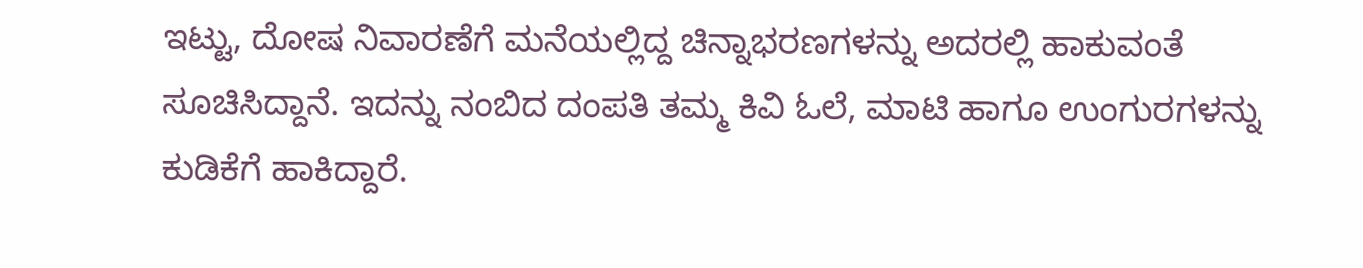ಇಟ್ಟು, ದೋಷ ನಿವಾರಣೆಗೆ ಮನೆಯಲ್ಲಿದ್ದ ಚಿನ್ನಾಭರಣಗಳನ್ನು ಅದರಲ್ಲಿ ಹಾಕುವಂತೆ ಸೂಚಿಸಿದ್ದಾನೆ. ಇದನ್ನು ನಂಬಿದ ದಂಪತಿ ತಮ್ಮ ಕಿವಿ ಓಲೆ, ಮಾಟಿ ಹಾಗೂ ಉಂಗುರಗಳನ್ನು ಕುಡಿಕೆಗೆ ಹಾಕಿದ್ದಾರೆ.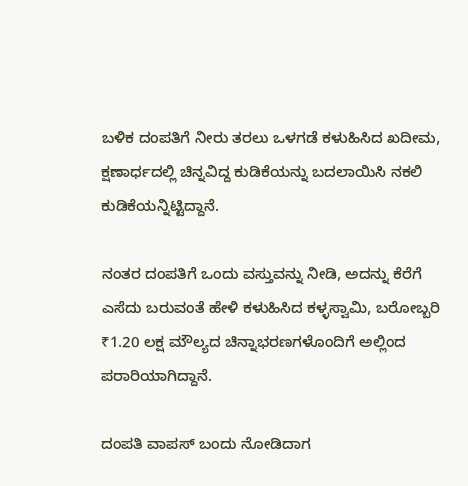ಬಳಿಕ ದಂಪತಿಗೆ ನೀರು ತರಲು ಒಳಗಡೆ ಕಳುಹಿಸಿದ ಖದೀಮ, ಕ್ಷಣಾರ್ಧದಲ್ಲಿ ಚಿನ್ನವಿದ್ದ ಕುಡಿಕೆಯನ್ನು ಬದಲಾಯಿಸಿ ನಕಲಿ ಕುಡಿಕೆಯನ್ನಿಟ್ಟಿದ್ದಾನೆ.

ನಂತರ ದಂಪತಿಗೆ ಒಂದು ವಸ್ತುವನ್ನು ನೀಡಿ, ಅದನ್ನು ಕೆರೆಗೆ ಎಸೆದು ಬರುವಂತೆ ಹೇಳಿ ಕಳುಹಿಸಿದ ಕಳ್ಳಸ್ವಾಮಿ, ಬರೋಬ್ಬರಿ ₹1.20 ಲಕ್ಷ ಮೌಲ್ಯದ ಚಿನ್ನಾಭರಣಗಳೊಂದಿಗೆ ಅಲ್ಲಿಂದ ಪರಾರಿಯಾಗಿದ್ದಾನೆ.

ದಂಪತಿ ವಾಪಸ್ ಬಂದು ನೋಡಿದಾಗ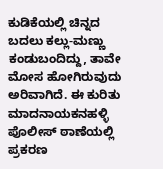ಕುಡಿಕೆಯಲ್ಲಿ ಚಿನ್ನದ ಬದಲು ಕಲ್ಲು-ಮಣ್ಣು ಕಂಡುಬಂದಿದ್ದು, ತಾವೇ ಮೋಸ ಹೋಗಿರುವುದು ಅರಿವಾಗಿದೆ. ಈ ಕುರಿತು ಮಾದನಾಯಕನಹಳ್ಳಿ ಪೊಲೀಸ್ ಠಾಣೆಯಲ್ಲಿ ಪ್ರಕರಣ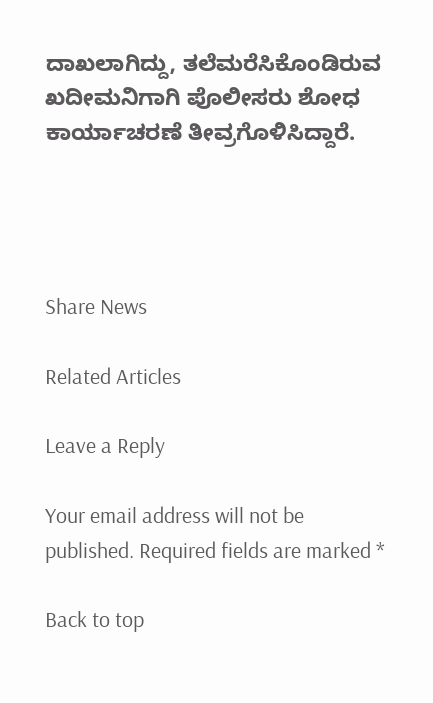ದಾಖಲಾಗಿದ್ದು, ತಲೆಮರೆಸಿಕೊಂಡಿರುವ ಖದೀಮನಿಗಾಗಿ ಪೊಲೀಸರು ಶೋಧ ಕಾರ್ಯಾಚರಣೆ ತೀವ್ರಗೊಳಿಸಿದ್ದಾರೆ.




Share News

Related Articles

Leave a Reply

Your email address will not be published. Required fields are marked *

Back to top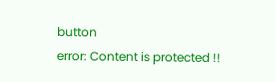button
error: Content is protected !!